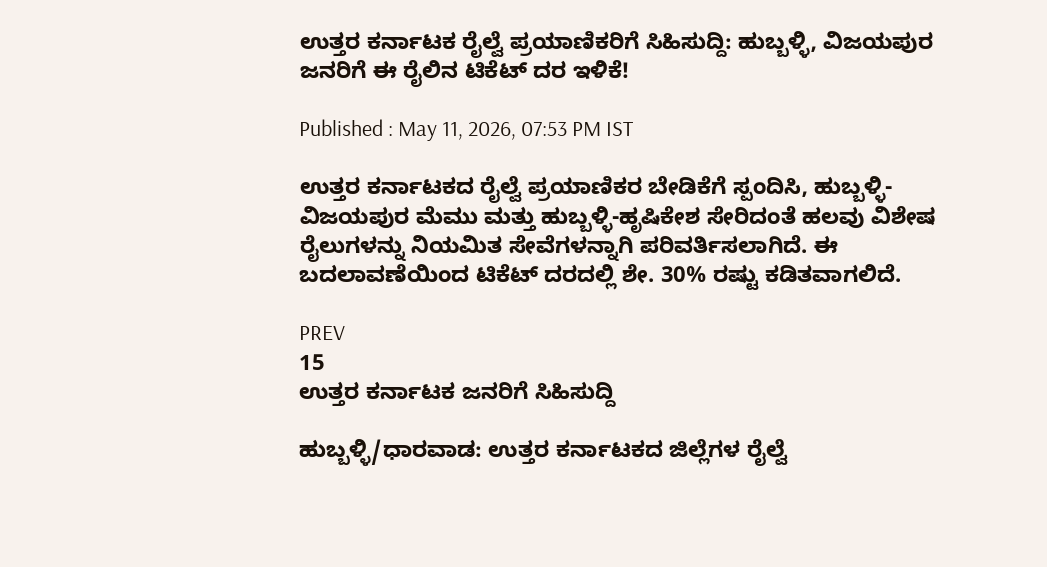ಉತ್ತರ ಕರ್ನಾಟಕ ರೈಲ್ವೆ ಪ್ರಯಾಣಿಕರಿಗೆ ಸಿಹಿಸುದ್ದಿ: ಹುಬ್ಬಳ್ಳಿ, ವಿಜಯಪುರ ಜನರಿಗೆ ಈ ರೈಲಿನ ಟಿಕೆಟ್ ದರ ಇಳಿಕೆ!

Published : May 11, 2026, 07:53 PM IST

ಉತ್ತರ ಕರ್ನಾಟಕದ ರೈಲ್ವೆ ಪ್ರಯಾಣಿಕರ ಬೇಡಿಕೆಗೆ ಸ್ಪಂದಿಸಿ, ಹುಬ್ಬಳ್ಳಿ-ವಿಜಯಪುರ ಮೆಮು ಮತ್ತು ಹುಬ್ಬಳ್ಳಿ-ಹೃಷಿಕೇಶ ಸೇರಿದಂತೆ ಹಲವು ವಿಶೇಷ ರೈಲುಗಳನ್ನು ನಿಯಮಿತ ಸೇವೆಗಳನ್ನಾಗಿ ಪರಿವರ್ತಿಸಲಾಗಿದೆ. ಈ ಬದಲಾವಣೆಯಿಂದ ಟಿಕೆಟ್ ದರದಲ್ಲಿ ಶೇ. 30% ರಷ್ಟು ಕಡಿತವಾಗಲಿದೆ.

PREV
15
ಉತ್ತರ ಕರ್ನಾಟಕ ಜನರಿಗೆ ಸಿಹಿಸುದ್ದಿ

ಹುಬ್ಬಳ್ಳಿ/ಧಾರವಾಡ: ಉತ್ತರ ಕರ್ನಾಟಕದ ಜಿಲ್ಲೆಗಳ ರೈಲ್ವೆ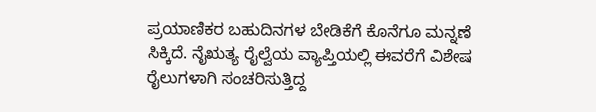ಪ್ರಯಾಣಿಕರ ಬಹುದಿನಗಳ ಬೇಡಿಕೆಗೆ ಕೊನೆಗೂ ಮನ್ನಣೆ ಸಿಕ್ಕಿದೆ. ನೈಋತ್ಯ ರೈಲ್ವೆಯ ವ್ಯಾಪ್ತಿಯಲ್ಲಿ ಈವರೆಗೆ ವಿಶೇಷ ರೈಲುಗಳಾಗಿ ಸಂಚರಿಸುತ್ತಿದ್ದ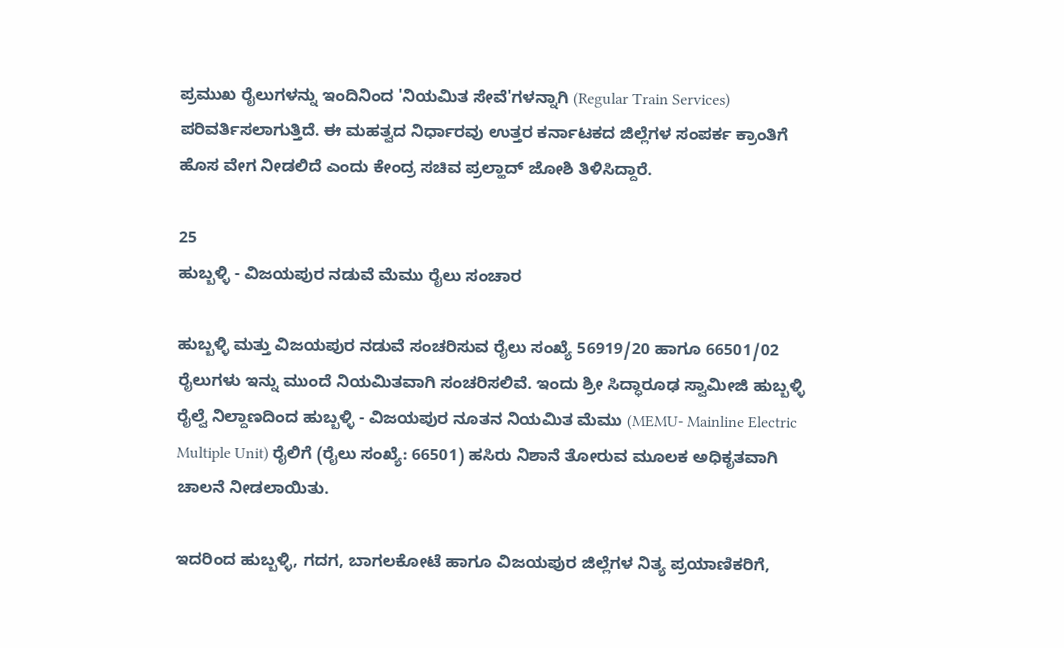ಪ್ರಮುಖ ರೈಲುಗಳನ್ನು ಇಂದಿನಿಂದ 'ನಿಯಮಿತ ಸೇವೆ'ಗಳನ್ನಾಗಿ (Regular Train Services) ಪರಿವರ್ತಿಸಲಾಗುತ್ತಿದೆ. ಈ ಮಹತ್ವದ ನಿರ್ಧಾರವು ಉತ್ತರ ಕರ್ನಾಟಕದ ಜಿಲ್ಲೆಗಳ ಸಂಪರ್ಕ ಕ್ರಾಂತಿಗೆ ಹೊಸ ವೇಗ ನೀಡಲಿದೆ ಎಂದು ಕೇಂದ್ರ ಸಚಿವ ಪ್ರಲ್ಹಾದ್ ಜೋಶಿ ತಿಳಿಸಿದ್ದಾರೆ.

25
ಹುಬ್ಬಳ್ಳಿ - ವಿಜಯಪುರ ನಡುವೆ ಮೆಮು ರೈಲು ಸಂಚಾರ

ಹುಬ್ಬಳ್ಳಿ ಮತ್ತು ವಿಜಯಪುರ ನಡುವೆ ಸಂಚರಿಸುವ ರೈಲು ಸಂಖ್ಯೆ 56919/20 ಹಾಗೂ 66501/02 ರೈಲುಗಳು ಇನ್ನು ಮುಂದೆ ನಿಯಮಿತವಾಗಿ ಸಂಚರಿಸಲಿವೆ. ಇಂದು ಶ್ರೀ ಸಿದ್ಧಾರೂಢ ಸ್ವಾಮೀಜಿ ಹುಬ್ಬಳ್ಳಿ ರೈಲ್ವೆ ನಿಲ್ದಾಣದಿಂದ ಹುಬ್ಬಳ್ಳಿ - ವಿಜಯಪುರ ನೂತನ ನಿಯಮಿತ ಮೆಮು (MEMU- Mainline Electric Multiple Unit) ರೈಲಿಗೆ (ರೈಲು ಸಂಖ್ಯೆ: 66501) ಹಸಿರು ನಿಶಾನೆ ತೋರುವ ಮೂಲಕ ಅಧಿಕೃತವಾಗಿ ಚಾಲನೆ ನೀಡಲಾಯಿತು.

ಇದರಿಂದ ಹುಬ್ಬಳ್ಳಿ, ಗದಗ, ಬಾಗಲಕೋಟೆ ಹಾಗೂ ವಿಜಯಪುರ ಜಿಲ್ಲೆಗಳ ನಿತ್ಯ ಪ್ರಯಾಣಿಕರಿಗೆ,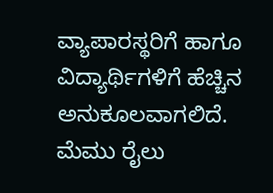ವ್ಯಾಪಾರಸ್ಥರಿಗೆ ಹಾಗೂ ವಿದ್ಯಾರ್ಥಿಗಳಿಗೆ ಹೆಚ್ಚಿನ ಅನುಕೂಲವಾಗಲಿದೆ. ಮೆಮು ರೈಲು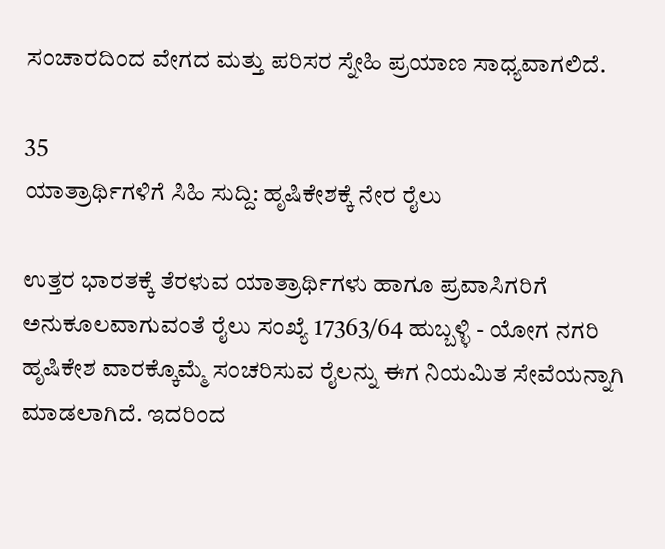ಸಂಚಾರದಿಂದ ವೇಗದ ಮತ್ತು ಪರಿಸರ ಸ್ನೇಹಿ ಪ್ರಯಾಣ ಸಾಧ್ಯವಾಗಲಿದೆ.

35
ಯಾತ್ರಾರ್ಥಿಗಳಿಗೆ ಸಿಹಿ ಸುದ್ದಿ: ಹೃಷಿಕೇಶಕ್ಕೆ ನೇರ ರೈಲು

ಉತ್ತರ ಭಾರತಕ್ಕೆ ತೆರಳುವ ಯಾತ್ರಾರ್ಥಿಗಳು ಹಾಗೂ ಪ್ರವಾಸಿಗರಿಗೆ ಅನುಕೂಲವಾಗುವಂತೆ ರೈಲು ಸಂಖ್ಯೆ 17363/64 ಹುಬ್ಬಳ್ಳಿ - ಯೋಗ ನಗರಿ ಹೃಷಿಕೇಶ ವಾರಕ್ಕೊಮ್ಮೆ ಸಂಚರಿಸುವ ರೈಲನ್ನು ಈಗ ನಿಯಮಿತ ಸೇವೆಯನ್ನಾಗಿ ಮಾಡಲಾಗಿದೆ. ಇದರಿಂದ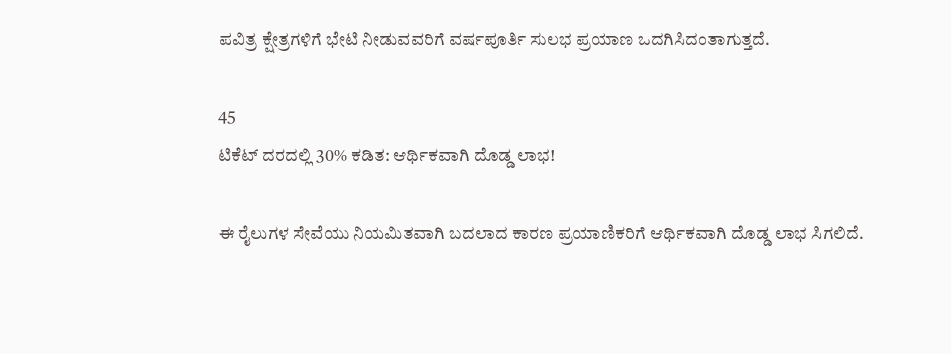ಪವಿತ್ರ ಕ್ಷೇತ್ರಗಳಿಗೆ ಭೇಟಿ ನೀಡುವವರಿಗೆ ವರ್ಷಪೂರ್ತಿ ಸುಲಭ ಪ್ರಯಾಣ ಒದಗಿಸಿದಂತಾಗುತ್ತದೆ.

45
ಟಿಕೆಟ್ ದರದಲ್ಲಿ 30% ಕಡಿತ: ಆರ್ಥಿಕವಾಗಿ ದೊಡ್ಡ ಲಾಭ!

ಈ ರೈಲುಗಳ ಸೇವೆಯು ನಿಯಮಿತವಾಗಿ ಬದಲಾದ ಕಾರಣ ಪ್ರಯಾಣಿಕರಿಗೆ ಆರ್ಥಿಕವಾಗಿ ದೊಡ್ಡ ಲಾಭ ಸಿಗಲಿದೆ.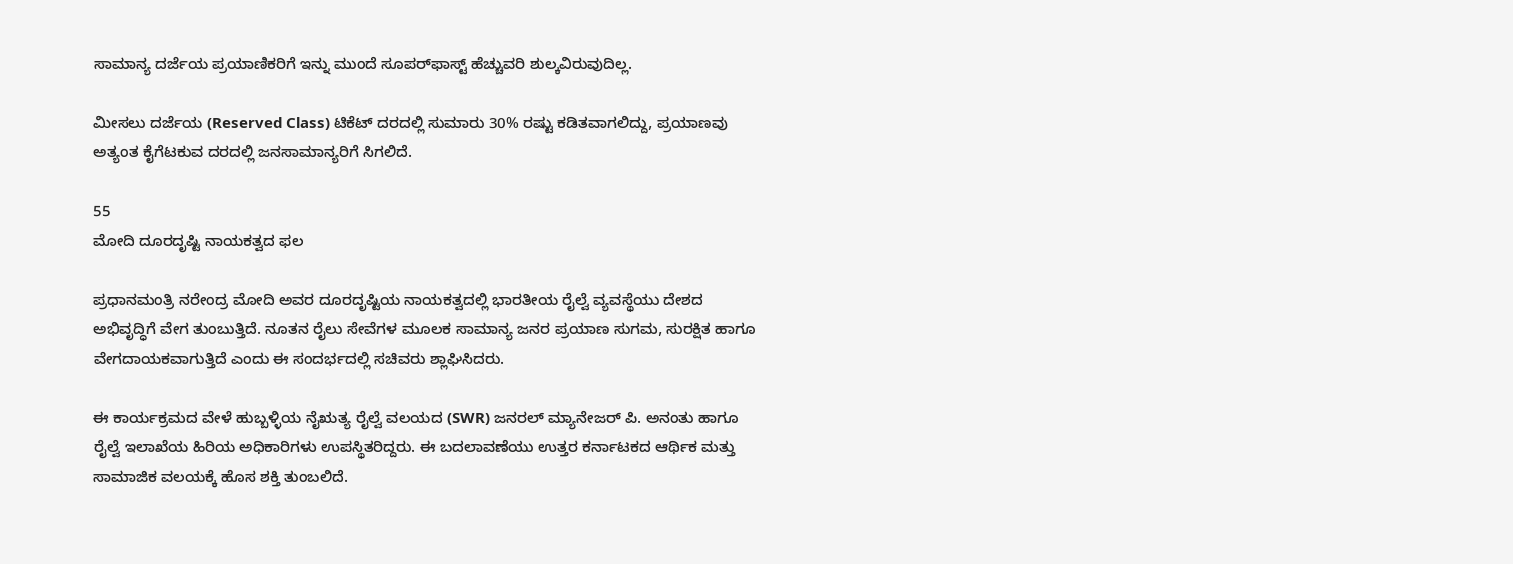ಸಾಮಾನ್ಯ ದರ್ಜೆಯ ಪ್ರಯಾಣಿಕರಿಗೆ ಇನ್ನು ಮುಂದೆ ಸೂಪರ್‌ಫಾಸ್ಟ್ ಹೆಚ್ಚುವರಿ ಶುಲ್ಕವಿರುವುದಿಲ್ಲ.

ಮೀಸಲು ದರ್ಜೆಯ (Reserved Class) ಟಿಕೆಟ್ ದರದಲ್ಲಿ ಸುಮಾರು 30% ರಷ್ಟು ಕಡಿತವಾಗಲಿದ್ದು, ಪ್ರಯಾಣವು ಅತ್ಯಂತ ಕೈಗೆಟಕುವ ದರದಲ್ಲಿ ಜನಸಾಮಾನ್ಯರಿಗೆ ಸಿಗಲಿದೆ.

55
ಮೋದಿ ದೂರದೃಷ್ಟಿ ನಾಯಕತ್ವದ ಫಲ

ಪ್ರಧಾನಮಂತ್ರಿ ನರೇಂದ್ರ ಮೋದಿ ಅವರ ದೂರದೃಷ್ಟಿಯ ನಾಯಕತ್ವದಲ್ಲಿ ಭಾರತೀಯ ರೈಲ್ವೆ ವ್ಯವಸ್ಥೆಯು ದೇಶದ ಅಭಿವೃದ್ಧಿಗೆ ವೇಗ ತುಂಬುತ್ತಿದೆ. ನೂತನ ರೈಲು ಸೇವೆಗಳ ಮೂಲಕ ಸಾಮಾನ್ಯ ಜನರ ಪ್ರಯಾಣ ಸುಗಮ, ಸುರಕ್ಷಿತ ಹಾಗೂ ವೇಗದಾಯಕವಾಗುತ್ತಿದೆ ಎಂದು ಈ ಸಂದರ್ಭದಲ್ಲಿ ಸಚಿವರು ಶ್ಲಾಘಿಸಿದರು.

ಈ ಕಾರ್ಯಕ್ರಮದ ವೇಳೆ ಹುಬ್ಬಳ್ಳಿಯ ನೈಋತ್ಯ ರೈಲ್ವೆ ವಲಯದ (SWR) ಜನರಲ್ ಮ್ಯಾನೇಜರ್ ಪಿ. ಅನಂತು ಹಾಗೂ ರೈಲ್ವೆ ಇಲಾಖೆಯ ಹಿರಿಯ ಅಧಿಕಾರಿಗಳು ಉಪಸ್ಥಿತರಿದ್ದರು. ಈ ಬದಲಾವಣೆಯು ಉತ್ತರ ಕರ್ನಾಟಕದ ಆರ್ಥಿಕ ಮತ್ತು ಸಾಮಾಜಿಕ ವಲಯಕ್ಕೆ ಹೊಸ ಶಕ್ತಿ ತುಂಬಲಿದೆ.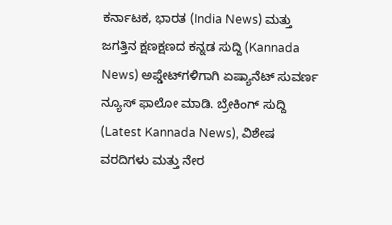ಕರ್ನಾಟಕ, ಭಾರತ (India News) ಮತ್ತು ಜಗತ್ತಿನ ಕ್ಷಣಕ್ಷಣದ ಕನ್ನಡ ಸುದ್ದಿ (Kannada News) ಅಪ್ಡೇಟ್‌ಗಳಿಗಾಗಿ ಏಷ್ಯಾನೆಟ್ ಸುವರ್ಣ ನ್ಯೂಸ್‌ ಫಾಲೋ ಮಾಡಿ. ಬ್ರೇಕಿಂಗ್ ಸುದ್ದಿ (Latest Kannada News), ವಿಶೇಷ ವರದಿಗಳು ಮತ್ತು ನೇರ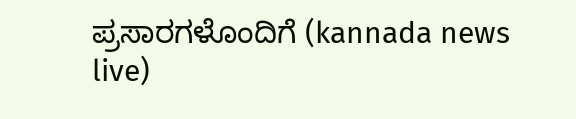ಪ್ರಸಾರಗಳೊಂದಿಗೆ (kannada news live)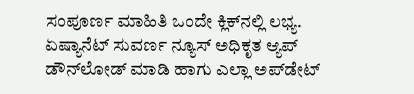ಸಂಪೂರ್ಣ ಮಾಹಿತಿ ಒಂದೇ ಕ್ಲಿಕ್‌ನಲ್ಲಿ ಲಭ್ಯ. ಏಷ್ಯಾನೆಟ್ ಸುವರ್ಣ ನ್ಯೂಸ್ ಅಧಿಕೃತ ಆ್ಯಪ್ ಡೌನ್‌ಲೋಡ್ ಮಾಡಿ ಹಾಗು ಎಲ್ಲಾ ಅಪ್‌ಡೇಟ್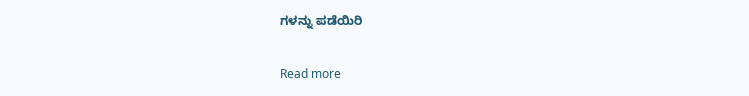ಗಳನ್ನು ಪಡೆಯಿರಿ

Read more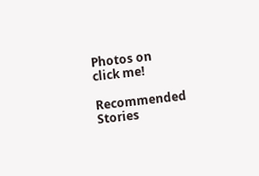Photos on
click me!

Recommended Stories